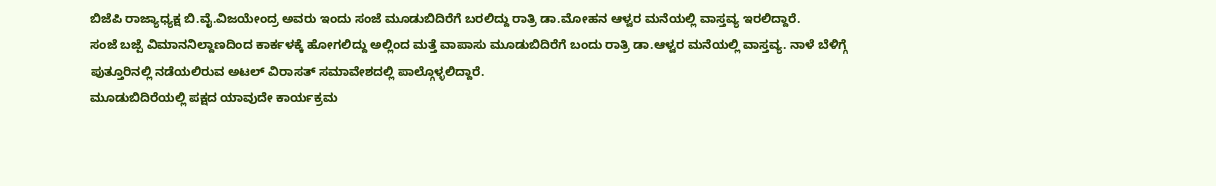ಬಿಜೆಪಿ ರಾಜ್ಯಾಧ್ಯಕ್ಷ ಬಿ.ವೈ.ವಿಜಯೇಂದ್ರ ಅವರು ಇಂದು ಸಂಜೆ ಮೂಡುಬಿದಿರೆಗೆ ಬರಲಿದ್ದು ರಾತ್ರಿ ಡಾ.ಮೋಹನ ಆಳ್ವರ ಮನೆಯಲ್ಲಿ ವಾಸ್ತವ್ಯ ಇರಲಿದ್ದಾರೆ.
ಸಂಜೆ ಬಜ್ಪೆ ವಿಮಾನನಿಲ್ದಾಣದಿಂದ ಕಾರ್ಕಳಕ್ಕೆ ಹೋಗಲಿದ್ದು ಅಲ್ಲಿಂದ ಮತ್ತೆ ವಾಪಾಸು ಮೂಡುಬಿದಿರೆಗೆ ಬಂದು ರಾತ್ರಿ ಡಾ.ಆಳ್ವರ ಮನೆಯಲ್ಲಿ ವಾಸ್ತವ್ಯ. ನಾಳೆ ಬೆಳಿಗ್ಗೆ ಪುತ್ತೂರಿನಲ್ಲಿ ನಡೆಯಲಿರುವ ಅಟಲ್ ವಿರಾಸತ್ ಸಮಾವೇಶದಲ್ಲಿ ಪಾಲ್ಗೊಳ್ಳಲಿದ್ದಾರೆ.
ಮೂಡುಬಿದಿರೆಯಲ್ಲಿ ಪಕ್ಷದ ಯಾವುದೇ ಕಾರ್ಯಕ್ರಮ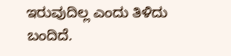ಇರುವುದಿಲ್ಲ ಎಂದು ತಿಳಿದು ಬಂದಿದೆ.